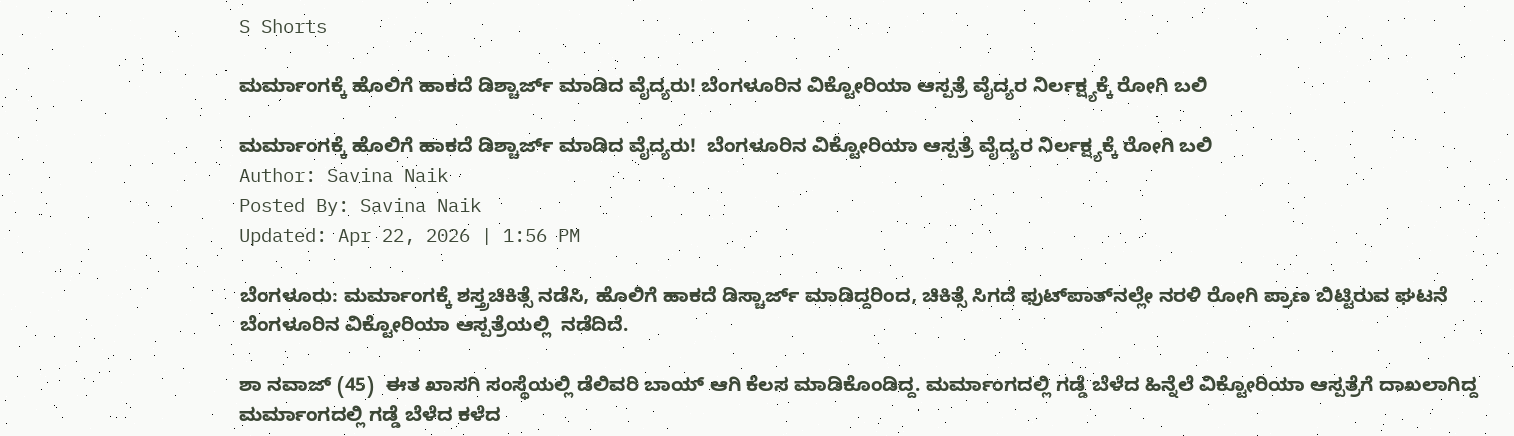S Shorts

ಮರ್ಮಾಂಗಕ್ಕೆ ಹೊಲಿಗೆ ಹಾಕದೆ ಡಿಶ್ಚಾರ್ಜ್ ಮಾಡಿದ ವೈದ್ಯರು! ಬೆಂಗಳೂರಿನ ವಿಕ್ಟೋರಿಯಾ ಆಸ್ಪತ್ರೆ ವೈದ್ಯರ ನಿರ್ಲಕ್ಷ್ಯಕ್ಕೆ ರೋಗಿ ಬಲಿ

ಮರ್ಮಾಂಗಕ್ಕೆ ಹೊಲಿಗೆ ಹಾಕದೆ ಡಿಶ್ಚಾರ್ಜ್ ಮಾಡಿದ ವೈದ್ಯರು!  ಬೆಂಗಳೂರಿನ ವಿಕ್ಟೋರಿಯಾ ಆಸ್ಪತ್ರೆ ವೈದ್ಯರ ನಿರ್ಲಕ್ಷ್ಯಕ್ಕೆ ರೋಗಿ ಬಲಿ
Author: Savina Naik
Posted By: Savina Naik
Updated: Apr 22, 2026 | 1:56 PM

ಬೆಂಗಳೂರು: ಮರ್ಮಾಂಗಕ್ಕೆ ಶಸ್ತ್ರಚಿಕಿತ್ಸೆ ನಡೆಸಿ, ಹೊಲಿಗೆ ಹಾಕದೆ ಡಿಸ್ಚಾರ್ಜ್ ಮಾಡಿದ್ದರಿಂದ, ಚಿಕಿತ್ಸೆ ಸಿಗದೆ ಫುಟ್‌ಪಾತ್‌ನಲ್ಲೇ ನರಳಿ ರೋಗಿ ಪ್ರಾಣ ಬಿಟ್ಟಿರುವ ಘಟನೆ ಬೆಂಗಳೂರಿನ ವಿಕ್ಟೋರಿಯಾ ಆಸ್ಪತ್ರೆಯಲ್ಲಿ  ನಡೆದಿದೆ.

ಶಾ ನವಾಜ್ (45)  ಈತ ಖಾಸಗಿ ಸಂಸ್ಥೆಯಲ್ಲಿ ಡೆಲಿವರಿ ಬಾಯ್ ಆಗಿ ಕೆಲಸ ಮಾಡಿಕೊಂಡಿದ್ದ. ಮರ್ಮಾಂಗದಲ್ಲಿ ಗಡ್ಡೆ ಬೆಳೆದ ಹಿನ್ನೆಲೆ ವಿಕ್ಟೋರಿಯಾ ಆಸ್ಪತ್ರೆಗೆ ದಾಖಲಾಗಿದ್ದ ಮರ್ಮಾಂಗದಲ್ಲಿ ಗಡ್ಡೆ ಬೆಳೆದ ಕಳೆದ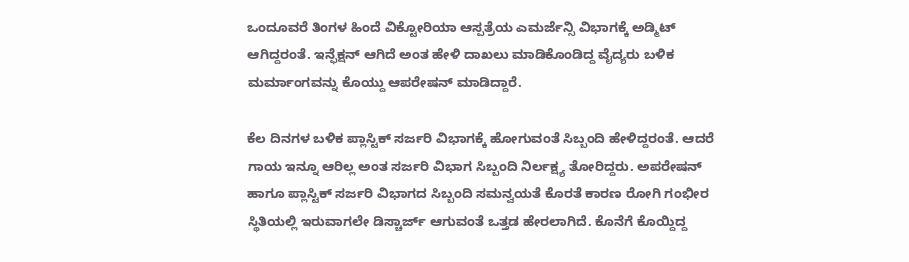ಒಂದೂವರೆ ತಿಂಗಳ ಹಿಂದೆ ವಿಕ್ಟೋರಿಯಾ ಆಸ್ಪತ್ರೆಯ ಎಮರ್ಜೆನ್ಸಿ ವಿಭಾಗಕ್ಕೆ ಅಡ್ಮಿಟ್ ಆಗಿದ್ದರಂತೆ. ಇನ್ಫೆಕ್ಷನ್ ಆಗಿದೆ ಅಂತ ಹೇಳಿ ದಾಖಲು ಮಾಡಿಕೊಂಡಿದ್ದ ವೈದ್ಯರು ಬಳಿಕ ಮರ್ಮಾಂಗವನ್ನು ಕೊಯ್ದು ಆಪರೇಷನ್ ಮಾಡಿದ್ದಾರೆ.

ಕೆಲ ದಿನಗಳ ಬಳಿಕ ಪ್ಲಾಸ್ಟಿಕ್ ಸರ್ಜರಿ ವಿಭಾಗಕ್ಕೆ ಹೋಗುವಂತೆ ಸಿಬ್ಬಂದಿ ಹೇಳಿದ್ದರಂತೆ. ಆದರೆ ಗಾಯ ಇನ್ನೂ ಆರಿಲ್ಲ ಅಂತ ಸರ್ಜರಿ ವಿಭಾಗ ಸಿಬ್ಬಂದಿ ನಿರ್ಲಕ್ಷ್ಯ ತೋರಿದ್ದರು. ಅಪರೇಷನ್ ಹಾಗೂ ಪ್ಲಾಸ್ಟಿಕ್ ಸರ್ಜರಿ ವಿಭಾಗದ ಸಿಬ್ಬಂದಿ ಸಮನ್ವಯತೆ ಕೊರತೆ ಕಾರಣ ರೋಗಿ ಗಂಭೀರ ಸ್ಥಿತಿಯಲ್ಲಿ ಇರುವಾಗಲೇ ಡಿಸ್ಚಾರ್ಜ್ ಆಗುವಂತೆ ಒತ್ತಡ ಹೇರಲಾಗಿದೆ. ಕೊನೆಗೆ ಕೊಯ್ದಿದ್ದ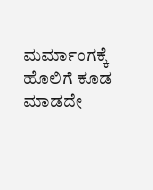ಮರ್ಮಾಂಗಕ್ಕೆ ಹೊಲಿಗೆ ಕೂಡ ಮಾಡದೇ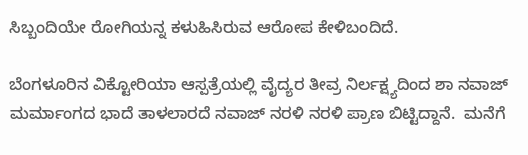ಸಿಬ್ಬಂದಿಯೇ ರೋಗಿಯನ್ನ ಕಳುಹಿಸಿರುವ ಆರೋಪ ಕೇಳಿಬಂದಿದೆ.

ಬೆಂಗಳೂರಿನ ವಿಕ್ಟೋರಿಯಾ ಆಸ್ಪತ್ರೆಯಲ್ಲಿ ವೈದ್ಯರ ತೀವ್ರ ನಿರ್ಲಕ್ಷ್ಯದಿಂದ ಶಾ ನವಾಜ್  ಮರ್ಮಾಂಗದ ಭಾದೆ ತಾಳಲಾರದೆ ನವಾಜ್ ನರಳಿ ನರಳಿ ಪ್ರಾಣ ಬಿಟ್ಟಿದ್ದಾನೆ.  ಮನೆಗೆ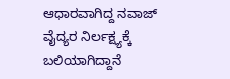ಆಧಾರವಾಗಿದ್ದ ನವಾಜ್ ವೈದ್ಯರ ನಿರ್ಲಕ್ಷ್ಯಕ್ಕೆ ಬಲಿಯಾಗಿದ್ದಾನೆ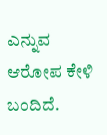ಎನ್ನುವ ಆರೋಪ ಕೇಳಿ ಬಂದಿದೆ.